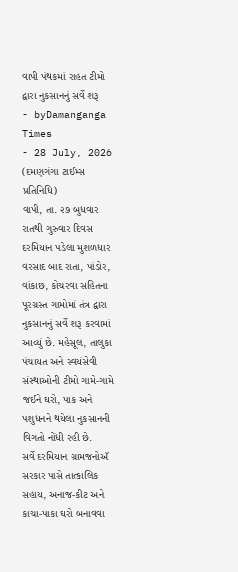વાપી પંથકમાં રાહત ટીમો દ્વારા નુકસાનનું સર્વે શરૂ
- byDamanganga Times
- 28 July, 2026
(દમણગંગા ટાઈમ્સ પ્રતિનિધિ)
વાપી, તા. ૨૭ બુધવાર રાતથી ગુરુવાર દિવસ દરમિયાન પડેલા મુશળધાર વરસાદ બાદ રાતા, પાંડોર, વાંકાછ, કોચરવા સહિતના પૂરગ્રસ્ત ગામોમાં તંત્ર દ્વારા નુકસાનનું સર્વે શરૂ કરવામાં આવ્યું છે. મહેસૂલ, તાલુકા પંચાયત અને સ્વયંસેવી સંસ્થાઓની ટીમો ગામે-ગામે જઈને ઘરો, પાક અને પશુધનને થયેલા નુકસાનની વિગતો નોંધી રહી છે.
સર્વે દરમિયાન ગ્રામજનોઍ સરકાર પાસે તાત્કાલિક સહાય, અનાજ-કીટ અને કાચા-પાકા ઘરો બનાવવા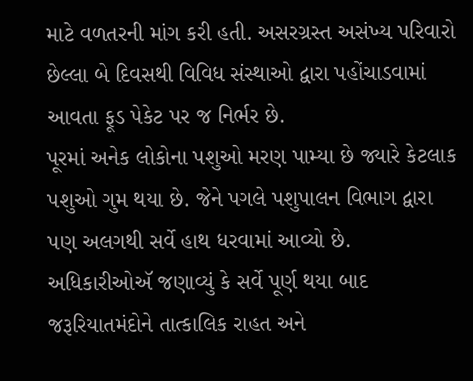માટે વળતરની માંગ કરી હતી. અસરગ્રસ્ત અસંખ્ય પરિવારો છેલ્લા બે દિવસથી વિવિધ સંસ્થાઓ દ્વારા પહોંચાડવામાં આવતા ફૂડ પેકેટ પર જ નિર્ભર છે.
પૂરમાં અનેક લોકોના પશુઓ મરણ પામ્યા છે જ્યારે કેટલાક પશુઓ ગુમ થયા છે. જેને પગલે પશુપાલન વિભાગ દ્વારા પણ અલગથી સર્વે હાથ ધરવામાં આવ્યો છે. અધિકારીઓઍ જણાવ્યું કે સર્વે પૂર્ણ થયા બાદ જરૂરિયાતમંદોને તાત્કાલિક રાહત અને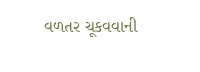વળતર ચૂકવવાની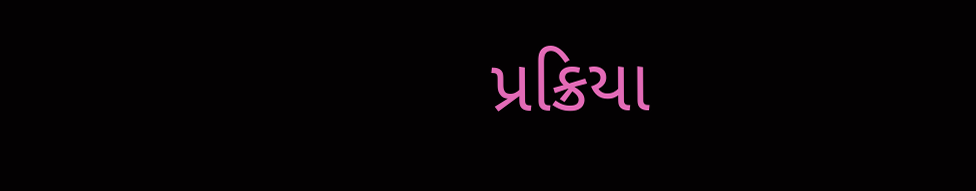પ્રક્રિયા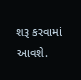શરૂ કરવામાં આવશે.